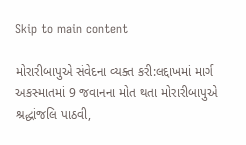Skip to main content

મોરારીબાપુએ સંવેદના વ્યક્ત કરી:લદ્દાખમાં માર્ગ અકસ્માતમાં 9 જવાનના મોત થતા મોરારીબાપુએ શ્રદ્ધાંજલિ પાઠવી,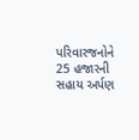પરિવારજનોને 25 હજારની સહાય અર્પણ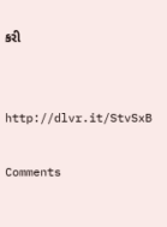કરી


http://dlvr.it/StvSxB

Comments